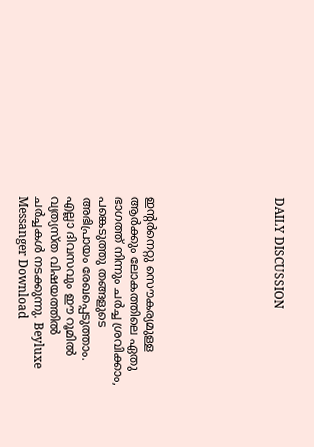DAILY DISCUSSION







ഇന്റര്‍നെറ്റു സൌകര്യമുള്ള ആര്‍ക്കും ലോകത്തിലെ ഏതു ഭാഗത്ത്‌ നിന്നും ചര്‍ച്ച ശ്രവിക്കാം, പങ്കെടുത്തു തങ്ങളുടെ അഭിപ്രായം രേഖപ്പെടുത്താം. എല്ലാ ദിവസവും ഈ റൂമില്‍ വ്യത്യസ്ത വിഷയത്തില്‍ ചര്‍ച്ചകള്‍ നടക്കുന്നു. Beyluxe Messanger Download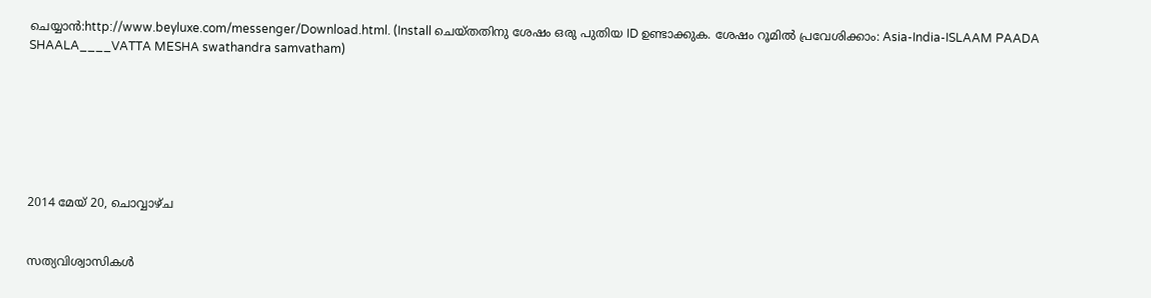ചെയ്യാന്‍:http://www.beyluxe.com/messenger/Download.html. (Install ചെയ്തതിനു ശേഷം ഒരു പുതിയ ID ഉണ്ടാക്കുക. ശേഷം റൂമില്‍ പ്രവേശിക്കാം: Asia-India-ISLAAM PAADA SHAALA____VATTA MESHA swathandra samvatham)







2014 മേയ് 20, ചൊവ്വാഴ്ച


സത്യവിശ്വാസികള്‍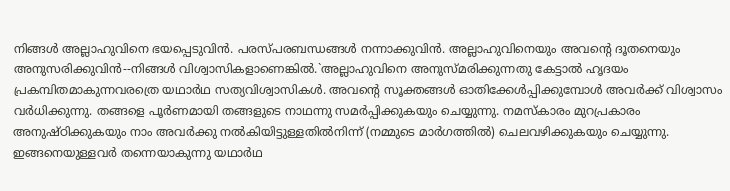നിങ്ങള്‍ അല്ലാഹുവിനെ ഭയപ്പെടുവിന്‍. പരസ്പരബന്ധങ്ങള്‍ നന്നാക്കുവിന്‍. അല്ലാഹുവിനെയും അവന്റെ ദൂതനെയും അനുസരിക്കുവിന്‍--നിങ്ങള്‍ വിശ്വാസികളാണെങ്കില്‍.`അല്ലാഹുവിനെ അനുസ്മരിക്കുന്നതു കേട്ടാല്‍ ഹൃദയം പ്രകമ്പിതമാകുന്നവരത്രെ യഥാര്‍ഥ സത്യവിശ്വാസികള്‍. അവന്റെ സൂക്തങ്ങള്‍ ഓതിക്കേള്‍പ്പിക്കുമ്പോള്‍ അവര്‍ക്ക് വിശ്വാസം വര്‍ധിക്കുന്നു. തങ്ങളെ പൂര്‍ണമായി തങ്ങളുടെ നാഥന്നു സമര്‍പ്പിക്കുകയും ചെയ്യുന്നു. നമസ്കാരം മുറപ്രകാരം അനുഷ്ഠിക്കുകയും നാം അവര്‍ക്കു നല്‍കിയിട്ടുള്ളതില്‍നിന്ന് (നമ്മുടെ മാര്‍ഗത്തില്‍) ചെലവഴിക്കുകയും ചെയ്യുന്നു. ഇങ്ങനെയുള്ളവര്‍ തന്നെയാകുന്നു യഥാര്‍ഥ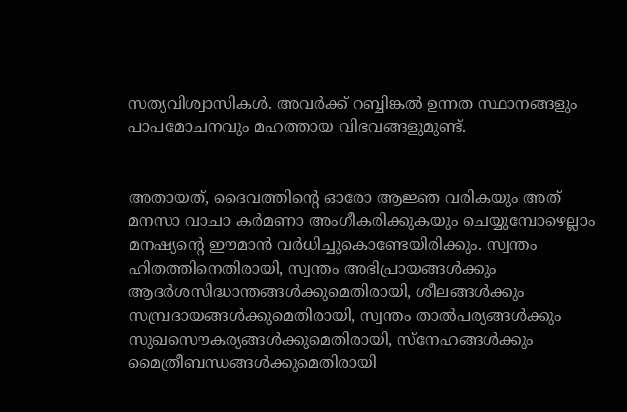സത്യവിശ്വാസികള്‍. അവര്‍ക്ക് റബ്ബിങ്കല്‍ ഉന്നത സ്ഥാനങ്ങളും പാപമോചനവും മഹത്തായ വിഭവങ്ങളുമുണ്ട്.


അതായത്, ദൈവത്തിന്റെ ഓരോ ആജ്ഞ വരികയും അത് മനസാ വാചാ കര്‍മണാ അംഗീകരിക്കുകയും ചെയ്യുമ്പോഴെല്ലാം മനഷ്യന്റെ ഈമാന്‍ വര്‍ധിച്ചുകൊണ്ടേയിരിക്കും. സ്വന്തം ഹിതത്തിനെതിരായി, സ്വന്തം അഭിപ്രായങ്ങള്‍ക്കും ആദര്‍ശസിദ്ധാന്തങ്ങള്‍ക്കുമെതിരായി, ശീലങ്ങള്‍ക്കും സമ്പ്രദായങ്ങള്‍ക്കുമെതിരായി, സ്വന്തം താല്‍പര്യങ്ങള്‍ക്കും സുഖസൌകര്യങ്ങള്‍ക്കുമെതിരായി, സ്നേഹങ്ങള്‍ക്കും മൈത്രീബന്ധങ്ങള്‍ക്കുമെതിരായി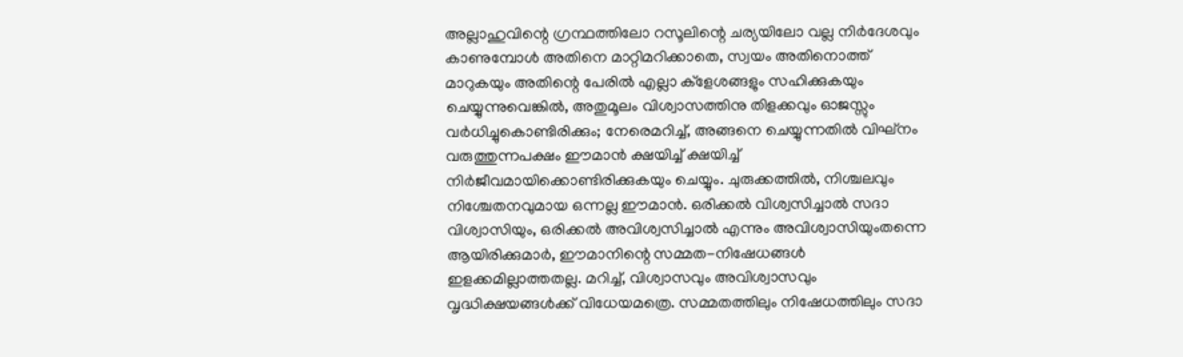അല്ലാഹുവിന്റെ ഗ്രന്ഥത്തിലോ റസൂലിന്റെ ചര്യയിലോ വല്ല നിര്‍ദേശവും കാണുമ്പോള്‍ അതിനെ മാറ്റിമറിക്കാതെ, സ്വയം അതിനൊത്ത് മാറുകയും അതിന്റെ പേരില്‍ എല്ലാ ക്ളേശങ്ങളും സഹിക്കുകയും ചെയ്യുന്നുവെങ്കില്‍, അതുമൂലം വിശ്വാസത്തിനു തിളക്കവും ഓജസ്സും വര്‍ധിച്ചുകൊണ്ടിരിക്കും; നേരെമറിച്ച്, അങ്ങനെ ചെയ്യുന്നതില്‍ വിഘ്നം വരുത്തുന്നപക്ഷം ഈമാന്‍ ക്ഷയിച്ച് ക്ഷയിച്ച് നിര്‍ജീവമായിക്കൊണ്ടിരിക്കുകയും ചെയ്യും. ചുരുക്കത്തില്‍, നിശ്ചലവും നിശ്ചേതനവുമായ ഒന്നല്ല ഈമാന്‍. ഒരിക്കല്‍ വിശ്വസിച്ചാല്‍ സദാ വിശ്വാസിയും, ഒരിക്കല്‍ അവിശ്വസിച്ചാല്‍ എന്നും അവിശ്വാസിയുംതന്നെ ആയിരിക്കുമാര്‍, ഈമാനിന്റെ സമ്മത-നിഷേധങ്ങള്‍ ഇളക്കമില്ലാത്തതല്ല. മറിച്ച്, വിശ്വാസവും അവിശ്വാസവും വൃദ്ധിക്ഷയങ്ങള്‍ക്ക് വിധേയമത്രെ. സമ്മതത്തിലും നിഷേധത്തിലും സദാ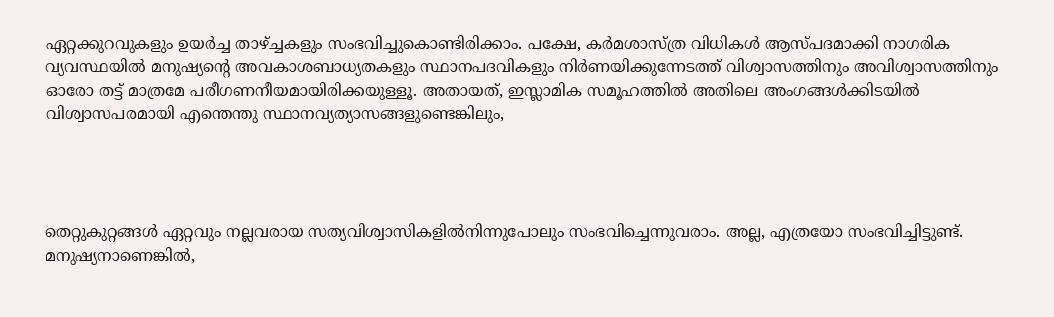ഏറ്റക്കുറവുകളും ഉയര്‍ച്ച താഴ്ച്ചകളും സംഭവിച്ചുകൊണ്ടിരിക്കാം. പക്ഷേ, കര്‍മശാസ്ത്ര വിധികള്‍ ആസ്പദമാക്കി നാഗരിക വ്യവസ്ഥയില്‍ മനുഷ്യന്റെ അവകാശബാധ്യതകളും സ്ഥാനപദവികളും നിര്‍ണയിക്കുന്നേടത്ത് വിശ്വാസത്തിനും അവിശ്വാസത്തിനും ഓരോ തട്ട് മാത്രമേ പരീഗണനീയമായിരിക്കയുള്ളൂ. അതായത്, ഇസ്ലാമിക സമൂഹത്തില്‍ അതിലെ അംഗങ്ങള്‍ക്കിടയില്‍ വിശ്വാസപരമായി എന്തെന്തു സ്ഥാനവ്യത്യാസങ്ങളുണ്ടെങ്കിലും,




തെറ്റുകുറ്റങ്ങള്‍ ഏറ്റവും നല്ലവരായ സത്യവിശ്വാസികളില്‍നിന്നുപോലും സംഭവിച്ചെന്നുവരാം. അല്ല, എത്രയോ സംഭവിച്ചിട്ടുണ്ട്. മനുഷ്യനാണെങ്കില്‍,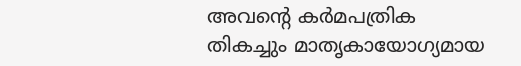അവന്റെ കര്‍മപത്രിക തികച്ചും മാതൃകായോഗ്യമായ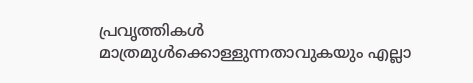പ്രവൃത്തികള്‍ മാത്രമുള്‍ക്കൊള്ളുന്നതാവുകയും എല്ലാ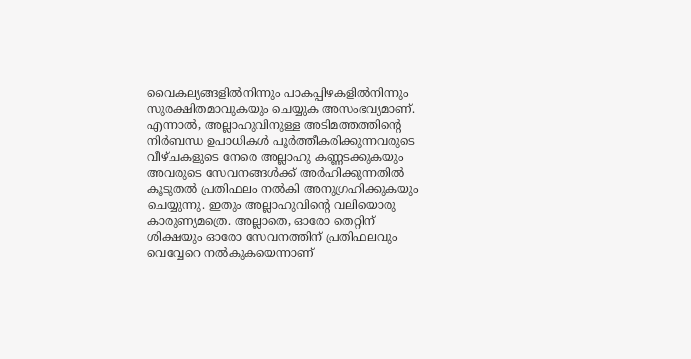വൈകല്യങ്ങളില്‍നിന്നും പാകപ്പിഴകളില്‍നിന്നും സുരക്ഷിതമാവുകയും ചെയ്യുക അസംഭവ്യമാണ്. എന്നാല്‍, അല്ലാഹുവിനുള്ള അടിമത്തത്തിന്റെ നിര്‍ബന്ധ ഉപാധികള്‍ പൂര്‍ത്തീകരിക്കുന്നവരുടെ വീഴ്ചകളുടെ നേരെ അല്ലാഹു കണ്ണടക്കുകയും അവരുടെ സേവനങ്ങള്‍ക്ക് അര്‍ഹിക്കുന്നതില്‍ കൂടുതല്‍ പ്രതിഫലം നല്‍കി അനുഗ്രഹിക്കുകയും ചെയ്യുന്നു. ഇതും അല്ലാഹുവിന്റെ വലിയൊരു കാരുണ്യമത്രെ. അല്ലാതെ, ഓരോ തെറ്റിന് ശിക്ഷയും ഓരോ സേവനത്തിന് പ്രതിഫലവും വെവ്വേറെ നല്‍കുകയെന്നാണ്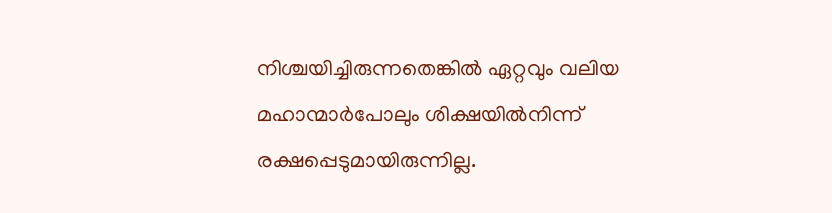നിശ്ചയിച്ചിരുന്നതെങ്കില്‍ ഏറ്റവും വലിയ മഹാന്മാര്‍പോലും ശിക്ഷയില്‍നിന്ന് രക്ഷപ്പെടുമായിരുന്നില്ല.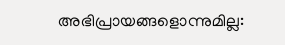അഭിപ്രായങ്ങളൊന്നുമില്ല: